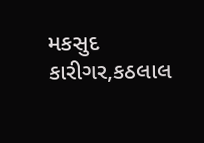મકસુદ કારીગર,કઠલાલ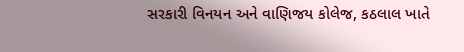સરકારી વિનયન અને વાણિજય કોલેજ, કઠલાલ ખાતે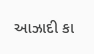આઝાદી કા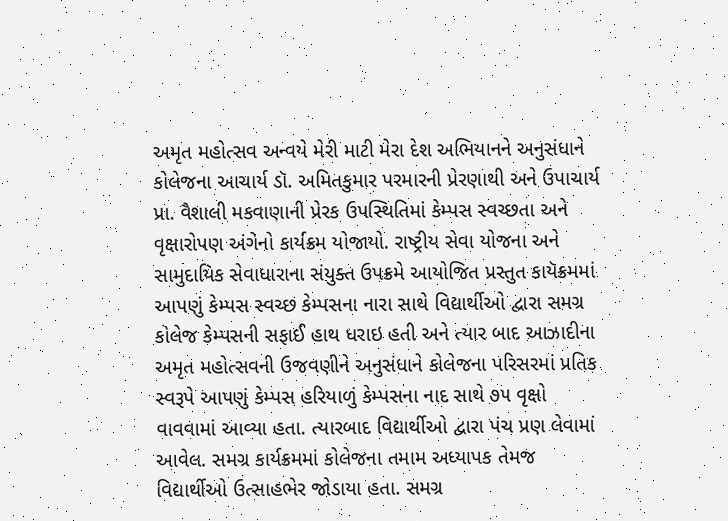અમૃત મહોત્સવ અન્વયે મેરી માટી મેરા દેશ અભિયાનને અનુસંધાને કોલેજના આચાર્ય ડૉ. અમિતકુમાર પરમારની પ્રેરણાથી અને ઉપાચાર્ય પ્રા. વૈશાલી મકવાણાની પ્રેરક ઉપસ્થિતિમાં કેમ્પસ સ્વચ્છતા અને વૃક્ષારોપણ અંગેનો કાર્યક્રમ યોજાયો. રાષ્ટ્રીય સેવા યોજના અને સામુદાયિક સેવાધારાના સંયુક્ત ઉપક્રમે આયોજિત પ્રસ્તુત કાયૅક્રમમાં આપણું કેમ્પસ સ્વચ્છ કેમ્પસના નારા સાથે વિદ્યાર્થીઓ દ્વારા સમગ્ર કોલેજ કેમ્પસની સફાઈ હાથ ધરાઇ હતી અને ત્યાર બાદ આઝાદીના અમૃત મહોત્સવની ઉજવણીને અનુસંધાને કોલેજના પરિસરમાં પ્રતિક સ્વરૂપે આપણું કેમ્પસ હરિયાળું કેમ્પસના નાદ સાથે ૭૫ વૃક્ષો વાવવામાં આવ્યા હતા. ત્યારબાદ વિદ્યાર્થીઓ દ્વારા પંચ પ્રણ લેવામાં આવેલ. સમગ્ર કાર્યક્રમમાં કોલેજના તમામ અધ્યાપક તેમજ વિદ્યાર્થીઓ ઉત્સાહભેર જોડાયા હતા. સમગ્ર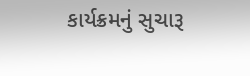કાર્યક્રમનું સુચારૂ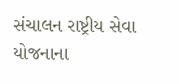સંચાલન રાષ્ટ્રીય સેવા યોજનાના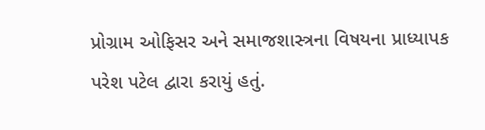પ્રોગ્રામ ઓફિસર અને સમાજશાસ્ત્રના વિષયના પ્રાધ્યાપક પરેશ પટેલ દ્વારા કરાયું હતું.